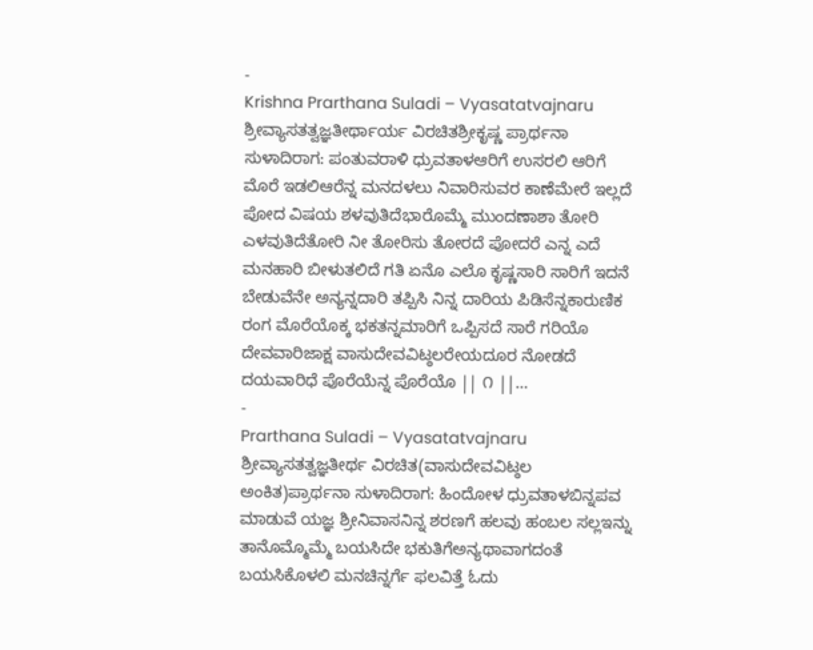-
Krishna Prarthana Suladi – Vyasatatvajnaru
ಶ್ರೀವ್ಯಾಸತತ್ವಜ್ಞತೀರ್ಥಾರ್ಯ ವಿರಚಿತಶ್ರೀಕೃಷ್ಣ ಪ್ರಾರ್ಥನಾ ಸುಳಾದಿರಾಗ: ಪಂತುವರಾಳಿ ಧ್ರುವತಾಳಆರಿಗೆ ಉಸರಲಿ ಆರಿಗೆ ಮೊರೆ ಇಡಲಿಆರೆನ್ನ ಮನದಳಲು ನಿವಾರಿಸುವರ ಕಾಣೆಮೇರೆ ಇಲ್ಲದೆ ಪೋದ ವಿಷಯ ಶಳವುತಿದೆಭಾರೊಮ್ಮೆ ಮುಂದಣಾಶಾ ತೋರಿ ಎಳವುತಿದೆತೋರಿ ನೀ ತೋರಿಸು ತೋರದೆ ಪೋದರೆ ಎನ್ನ ಎದೆ ಮನಹಾರಿ ಬೀಳುತಲಿದೆ ಗತಿ ಏನೊ ಎಲೊ ಕೃಷ್ಣಸಾರಿ ಸಾರಿಗೆ ಇದನೆ ಬೇಡುವೆನೇ ಅನ್ಯನ್ನದಾರಿ ತಪ್ಪಿಸಿ ನಿನ್ನ ದಾರಿಯ ಪಿಡಿಸೆನ್ನಕಾರುಣಿಕ ರಂಗ ಮೊರೆಯೊಕ್ಕ ಭಕತನ್ನಮಾರಿಗೆ ಒಪ್ಪಿಸದೆ ಸಾರೆ ಗರಿಯೊ ದೇವವಾರಿಜಾಕ್ಷ ವಾಸುದೇವವಿಟ್ಠಲರೇಯದೂರ ನೋಡದೆ ದಯವಾರಿಧೆ ಪೊರೆಯೆನ್ನ ಪೊರೆಯೊ || ೧ ||…
-
Prarthana Suladi – Vyasatatvajnaru
ಶ್ರೀವ್ಯಾಸತತ್ವಜ್ಞತೀರ್ಥ ವಿರಚಿತ(ವಾಸುದೇವವಿಟ್ಠಲ ಅಂಕಿತ)ಪ್ರಾರ್ಥನಾ ಸುಳಾದಿರಾಗ: ಹಿಂದೋಳ ಧ್ರುವತಾಳಬಿನ್ನಪವ ಮಾಡುವೆ ಯಜ್ಞ ಶ್ರೀನಿವಾಸನಿನ್ನ ಶರಣಗೆ ಹಲವು ಹಂಬಲ ಸಲ್ಲಇನ್ನು ತಾನೊಮ್ಮೊಮ್ಮೆ ಬಯಸಿದೇ ಭಕುತಿಗೆಅನ್ಯಥಾವಾಗದಂತೆ ಬಯಸಿಕೊಳಲಿ ಮನಚಿನ್ನರ್ಗೆ ಫಲವಿತ್ತೆ ಓದು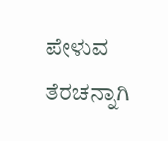ಪೇಳುವ ತೆರಚನ್ನಾಗಿ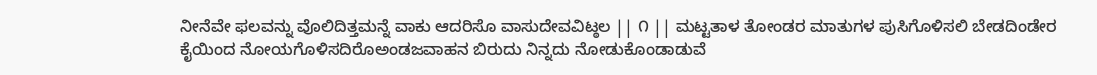ನೀನೆವೇ ಫಲವನ್ನು ವೊಲಿದಿತ್ತಮನ್ನೆ ವಾಕು ಆದರಿಸೊ ವಾಸುದೇವವಿಟ್ಠಲ || ೧ || ಮಟ್ಟತಾಳ ತೋಂಡರ ಮಾತುಗಳ ಪುಸಿಗೊಳಿಸಲಿ ಬೇಡದಿಂಡೇರ ಕೈಯಿಂದ ನೋಯಗೊಳಿಸದಿರೊಅಂಡಜವಾಹನ ಬಿರುದು ನಿನ್ನದು ನೋಡುಕೊಂಡಾಡುವೆ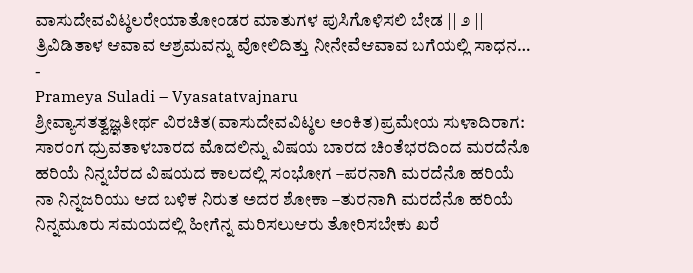ವಾಸುದೇವವಿಟ್ಠಲರೇಯಾತೋಂಡರ ಮಾತುಗಳ ಪುಸಿಗೊಳಿಸಲಿ ಬೇಡ || ೨ || ತ್ರಿವಿಡಿತಾಳ ಆವಾವ ಆಶ್ರಮವನ್ನು ವೋಲಿದಿತ್ತು ನೀನೇವೆಆವಾವ ಬಗೆಯಲ್ಲಿ ಸಾಧನ…
-
Prameya Suladi – Vyasatatvajnaru
ಶ್ರೀವ್ಯಾಸತತ್ವಜ್ಞತೀರ್ಥ ವಿರಚಿತ(ವಾಸುದೇವವಿಟ್ಠಲ ಅಂಕಿತ)ಪ್ರಮೇಯ ಸುಳಾದಿರಾಗ: ಸಾರಂಗ ಧ್ರುವತಾಳಬಾರದ ಮೊದಲಿನ್ನು ವಿಷಯ ಬಾರದ ಚಿಂತೆಭರದಿಂದ ಮರದೆನೊ ಹರಿಯೆ ನಿನ್ನಬೆರದ ವಿಷಯದ ಕಾಲದಲ್ಲಿ ಸಂಭೋಗ –ಪರನಾಗಿ ಮರದೆನೊ ಹರಿಯೆ ನಾ ನಿನ್ನಜರಿಯು ಆದ ಬಳಿಕ ನಿರುತ ಅದರ ಶೋಕಾ –ತುರನಾಗಿ ಮರದೆನೊ ಹರಿಯೆ ನಿನ್ನಮೂರು ಸಮಯದಲ್ಲಿ ಹೀಗೆನ್ನ ಮರಿಸಲುಆರು ತೋರಿಸಬೇಕು ಖರೆ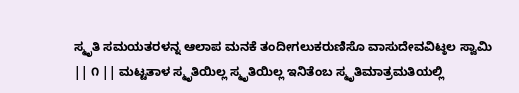ಸ್ಮೃತಿ ಸಮಯತರಳನ್ನ ಆಲಾಪ ಮನಕೆ ತಂದೀಗಲುಕರುಣಿಸೊ ವಾಸುದೇವವಿಟ್ಠಲ ಸ್ವಾಮಿ || ೧ || ಮಟ್ಟತಾಳ ಸ್ಮೃತಿಯಿಲ್ಲ ಸ್ಮೃತಿಯಿಲ್ಲ ಇನಿತೆಂಬ ಸ್ಮೃತಿಮಾತ್ರಮತಿಯಲ್ಲಿ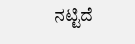ನಟ್ಟಿದೆ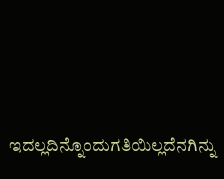ಇದಲ್ಲದಿನ್ನೊಂದುಗತಿಯಿಲ್ಲದೆನಗಿನ್ನು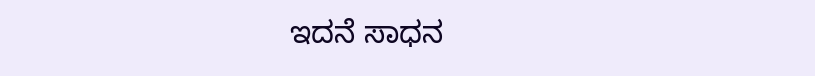ಇದನೆ ಸಾಧನ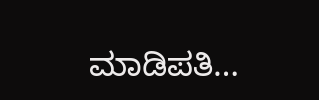ಮಾಡಿಪತಿ…